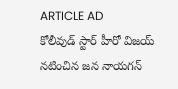ARTICLE AD
కోలీవుడ్ స్టార్ హీరో విజయ్ నటించిన జన నాయగన్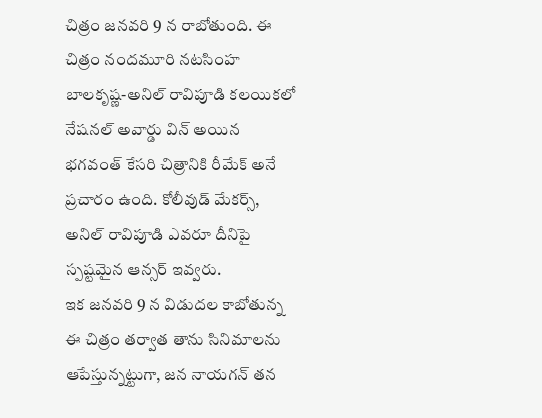చిత్రం జనవరి 9 న రాబోతుంది. ఈ చిత్రం నందమూరి నటసింహ బాలకృష్ణ-అనిల్ రావిపూడి కలయికలో నేషనల్ అవార్డు విన్ అయిన భగవంత్ కేసరి చిత్రానికి రీమేక్ అనే ప్రచారం ఉంది. కోలీవుడ్ మేకర్స్, అనిల్ రావిపూడి ఎవరూ దీనిపై స్పష్టమైన ఆన్సర్ ఇవ్వరు.
ఇక జనవరి 9 న విడుదల కాబోతున్న ఈ చిత్రం తర్వాత తాను సినిమాలను ఆపేస్తున్నట్టుగా, జన నాయగన్ తన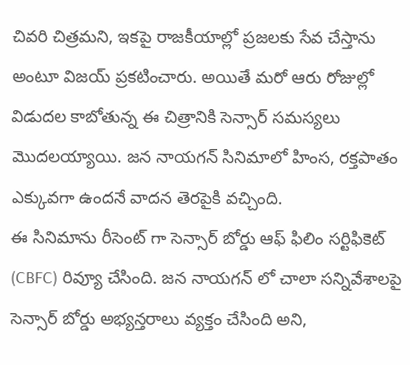చివరి చిత్రమని, ఇకపై రాజకీయాల్లో ప్రజలకు సేవ చేస్తాను అంటూ విజయ్ ప్రకటించారు. అయితే మరో ఆరు రోజుల్లో విడుదల కాబోతున్న ఈ చిత్రానికి సెన్సార్ సమస్యలు మొదలయ్యాయి. జన నాయగన్ సినిమాలో హింస, రక్తపాతం ఎక్కువగా ఉందనే వాదన తెరపైకి వచ్చింది.
ఈ సినిమాను రీసెంట్ గా సెన్సార్ బోర్డు ఆఫ్ ఫిలిం సర్టిఫికెట్ (CBFC) రివ్యూ చేసింది. జన నాయగన్ లో చాలా సన్నివేశాలపై సెన్సార్ బోర్డు అభ్యన్తరాలు వ్యక్తం చేసింది అని,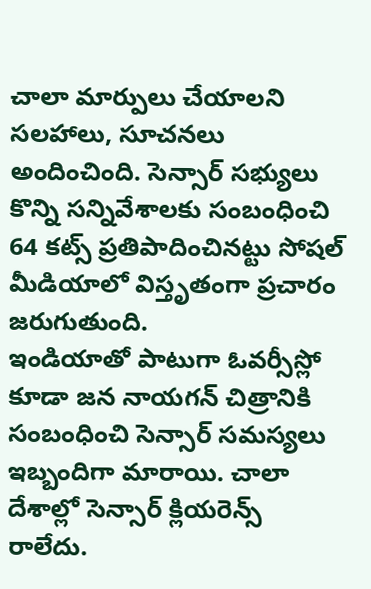చాలా మార్పులు చేయాలని సలహాలు, సూచనలు అందించింది. సెన్సార్ సభ్యులు కొన్ని సన్నివేశాలకు సంబంధించి 64 కట్స్ ప్రతిపాదించినట్టు సోషల్ మీడియాలో విస్తృతంగా ప్రచారం జరుగుతుంది.
ఇండియాతో పాటుగా ఓవర్సీస్లో కూడా జన నాయగన్ చిత్రానికి సంబంధించి సెన్సార్ సమస్యలు ఇబ్బందిగా మారాయి. చాలా దేశాల్లో సెన్సార్ క్లియరెన్స్ రాలేదు.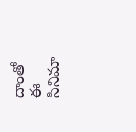దాంతో ఈ సినిమా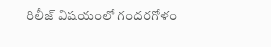రిలీజ్ విషయంలో గందరగోళం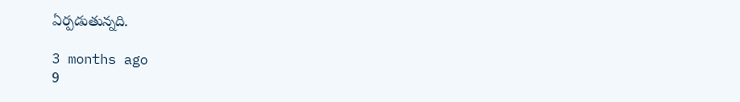ఏర్పడుతున్నది.

3 months ago
9